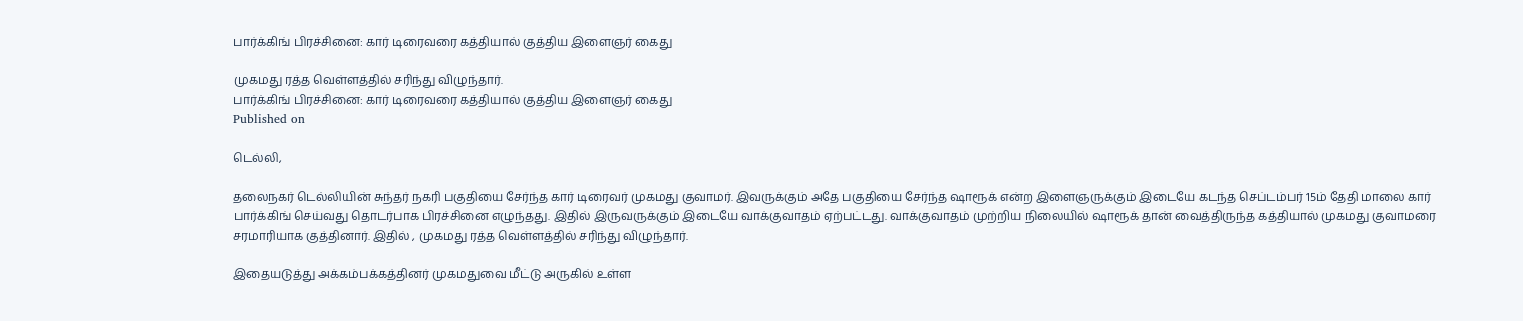பார்க்கிங் பிரச்சினை: கார் டிரைவரை கத்தியால் குத்திய இளைஞர் கைது

முகமது ரத்த வெள்ளத்தில் சரிந்து விழுந்தார்.
பார்க்கிங் பிரச்சினை: கார் டிரைவரை கத்தியால் குத்திய இளைஞர் கைது
Published on

டெல்லி,

தலைநகர் டெல்லியின் சுந்தர் நகரி பகுதியை சேர்ந்த கார் டிரைவர் முகமது குவாமர். இவருக்கும் அதே பகுதியை சேர்ந்த ஷாரூக் என்ற இளைஞருக்கும் இடையே கடந்த செப்டம்பர் 15ம் தேதி மாலை கார் பார்க்கிங் செய்வது தொடர்பாக பிரச்சினை எழுந்தது. இதில் இருவருக்கும் இடையே வாக்குவாதம் ஏற்பட்டது. வாக்குவாதம் முற்றிய நிலையில் ஷாரூக் தான் வைத்திருந்த கத்தியால் முகமது குவாமரை சரமாரியாக குத்தினார். இதில் , முகமது ரத்த வெள்ளத்தில் சரிந்து விழுந்தார்.

இதையடுத்து அக்கம்பக்கத்தினர் முகமதுவை மீட்டு அருகில் உள்ள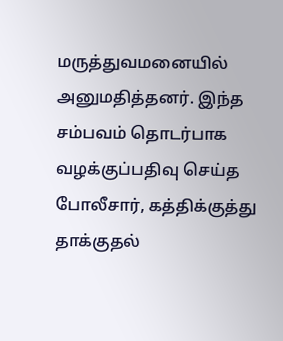மருத்துவமனையில் அனுமதித்தனர். இந்த சம்பவம் தொடர்பாக வழக்குப்பதிவு செய்த போலீசார், கத்திக்குத்து தாக்குதல்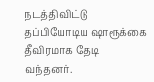நடத்திவிட்டு தப்பியோடிய ஷாரூக்கை தீவிரமாக தேடி வந்தனர்.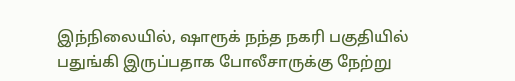இந்நிலையில், ஷாரூக் நந்த நகரி பகுதியில் பதுங்கி இருப்பதாக போலீசாருக்கு நேற்று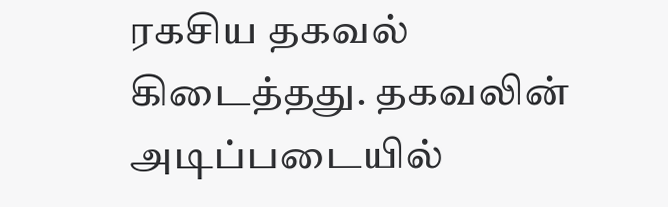ரகசிய தகவல் கிடைத்தது. தகவலின் அடிப்படையில்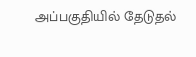அப்பகுதியில் தேடுதல்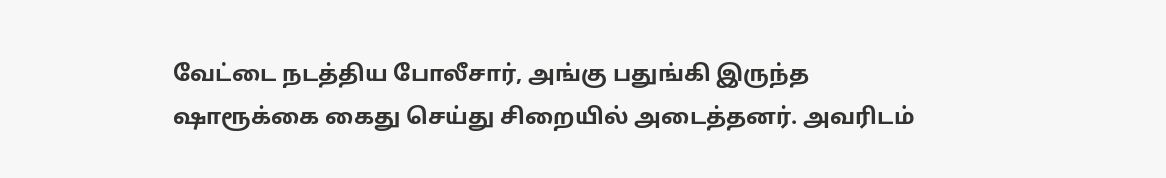வேட்டை நடத்திய போலீசார், அங்கு பதுங்கி இருந்த ஷாரூக்கை கைது செய்து சிறையில் அடைத்தனர். அவரிடம்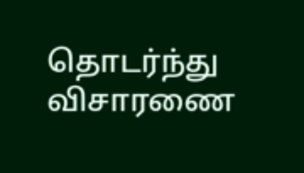தொடர்ந்து விசாரணை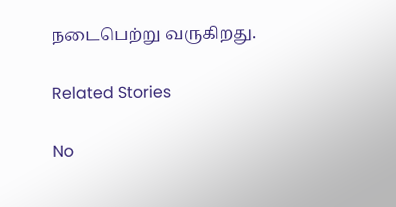நடைபெற்று வருகிறது.

Related Stories

No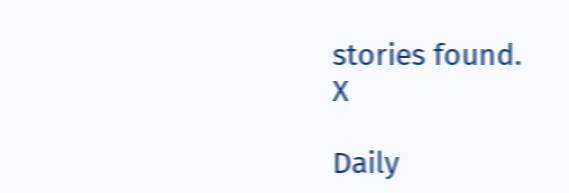stories found.
X

Daily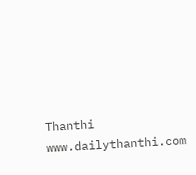Thanthi
www.dailythanthi.com